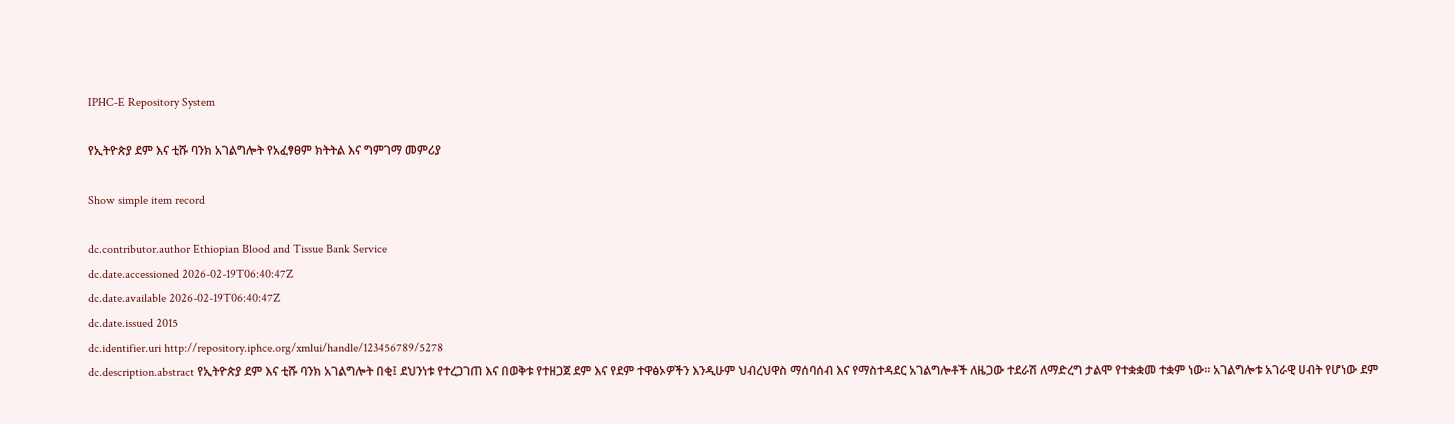IPHC-E Repository System

የኢትዮጵያ ደም እና ቲሹ ባንክ አገልግሎት የአፈፃፀም ክትትል እና ግምገማ መምሪያ

Show simple item record

dc.contributor.author Ethiopian Blood and Tissue Bank Service
dc.date.accessioned 2026-02-19T06:40:47Z
dc.date.available 2026-02-19T06:40:47Z
dc.date.issued 2015
dc.identifier.uri http://repository.iphce.org/xmlui/handle/123456789/5278
dc.description.abstract የኢትዮጵያ ደም እና ቲሹ ባንክ አገልግሎት በቂ፤ ደህንነቱ የተረጋገጠ እና በወቅቱ የተዘጋጀ ደም እና የደም ተዋፅኦዎችን እንዲሁም ህብረህዋስ ማሰባሰብ እና የማስተዳደር አገልግሎቶች ለዜጋው ተደራሽ ለማድረግ ታልሞ የተቋቋመ ተቋም ነው፡፡ አገልግሎቱ አገራዊ ሀብት የሆነው ደም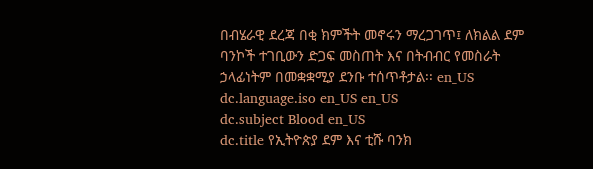በብሄራዊ ደረጃ በቂ ክምችት መኖሩን ማረጋገጥ፤ ለክልል ደም ባንኮች ተገቢውን ድጋፍ መስጠት እና በትብብር የመስራት ኃላፊነትም በመቋቋሚያ ደንቡ ተሰጥቶታል፡፡ en_US
dc.language.iso en_US en_US
dc.subject Blood en_US
dc.title የኢትዮጵያ ደም እና ቲሹ ባንክ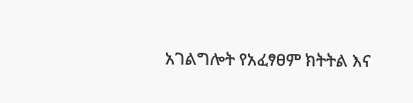አገልግሎት የአፈፃፀም ክትትል እና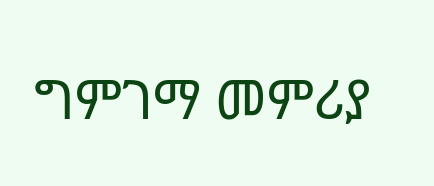ግምገማ መምሪያ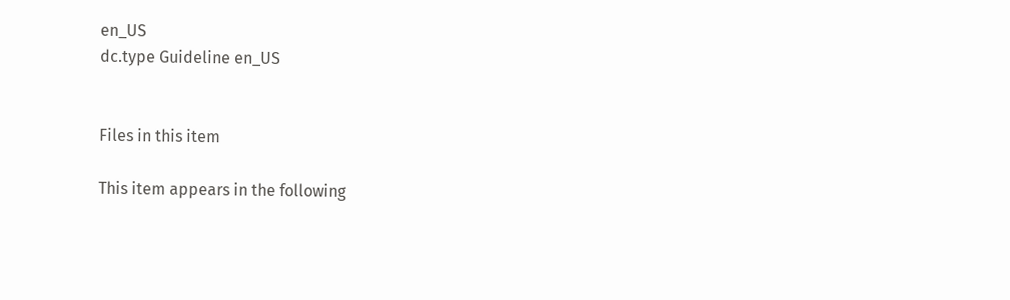en_US
dc.type Guideline en_US


Files in this item

This item appears in the following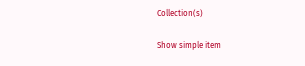Collection(s)

Show simple item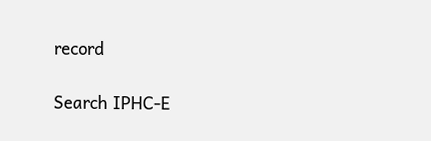record

Search IPHC-E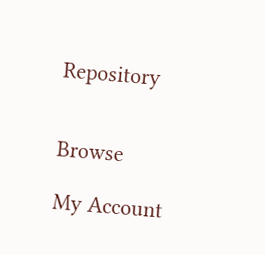Repository


Browse

My Account